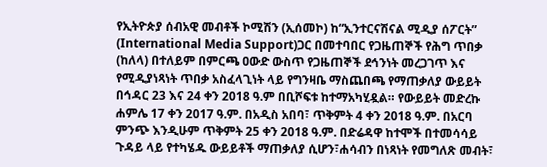የኢትዮጵያ ሰብአዊ መብቶች ኮሚሽን (ኢሰመኮ) ከ“ኢንተርናሽናል ሚዲያ ሰፖርት” (International Media Support)ጋር በመተባበር የጋዜጠኞች የሕግ ጥበቃ (ከለላ) በተለይም በምርጫ ዐውድ ውስጥ የጋዜጠኞች ደኅንነት መረጋገጥ እና የሚዲያነጻነት ጥበቃ አስፈላጊነት ላይ የግንዛቤ ማስጨበጫ የማጠቃለያ ውይይት በኅዳር 23 እና 24 ቀን 2018 ዓ.ም በቢሾፍቱ ከተማአካሂዷል። የውይይት መድረኩ ሐምሌ 17 ቀን 2017 ዓ.ም. በአዲስ አበባ፣ ጥቅምት 4 ቀን 2018 ዓ.ም. በአርባ ምንጭ እንዲሁም ጥቅምት 25 ቀን 2018 ዓ.ም. በድሬዳዋ ከተሞች በተመሳሳይ ጉዳይ ላይ የተካሄዱ ውይይቶች ማጠቃለያ ሲሆን፣ሐሳብን በነጻነት የመግለጽ መብት፣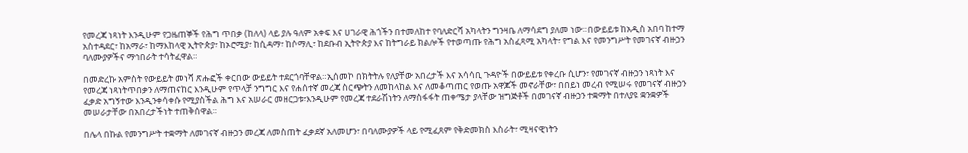የመረጃ ነጻነት እንዲሁም የጋዜጠኞች የሕግ ጥበቃ (ከለላ) ላይ ያሉ ዓለም አቀፍ እና ሀገራዊ ሕጎችን በተመለከተ የባለድርሻ አካላትን ግንዛቤ ለማሳደግ ያለመ ነው።በውይይቱ ከአዲስ አበባ ከተማ አስተዳደር፣ ከአማራ፣ ከማእከላዊ ኢትዮጵያ፣ ከኦሮሚያ፣ ከሲዳማ፣ ከሶማሊ፣ ከደቡብ ኢትዮጵያ እና ከትግራይ ክልሎች የተወጣጡ የሕግ አስፈጻሚ አካላት፣ የግል እና የመንግሥት የመገናኛ ብዙኃን ባለሙያዎችና ማኅበራት ተሳትፈዋል።

በመድረኩ አምስት የውይይት መነሻ ጽሑፎች ቀርበው ውይይት ተደርጎባቸዋል።ኢሰመኮ በክትትሉ የለያቸው አበረታች እና አሳሳቢ ጉዳዮች በውይይቱ የቀረቡ ሲሆን፣ የመገናኛ ብዙኃን ነጻነት እና የመረጃ ነጻነትጥበቃን ለማጠናከር እንዲሁም የጥላቻ ንግግር እና የሐሰተኛ መረጃ ስርጭትን ለመከላከል እና ለመቆጣጠር የወጡ አዋጆች መኖራቸው፣ በበይነ መረብ የሚሠሩ የመገናኛ ብዙኃን ፈቃድ አግኝተው እንዲንቀሳቀሱ የሚያስችል ሕግ እና አሠራር መዘርጋቱ፣እንዲሁም የመረጃ ተደራሽነትን ለማስፋፋት ጠቀሜታ ያላቸው ዝግጅቶች በመገናኛ ብዙኃን ተቋማት በተለያዩ ቋንቋዎች መሠራታቸው በአበረታችነት ተጠቅሰዋል።

በሌላ በኩል የመንግሥት ተቋማት ለመገናኛ ብዙኃን መረጃ ለመስጠት ፈቃደኛ አለመሆን፣ በባለሙያዎች ላይ የሚፈጸም የቅድመክስ እስራት፣ ሚዛናዊነትን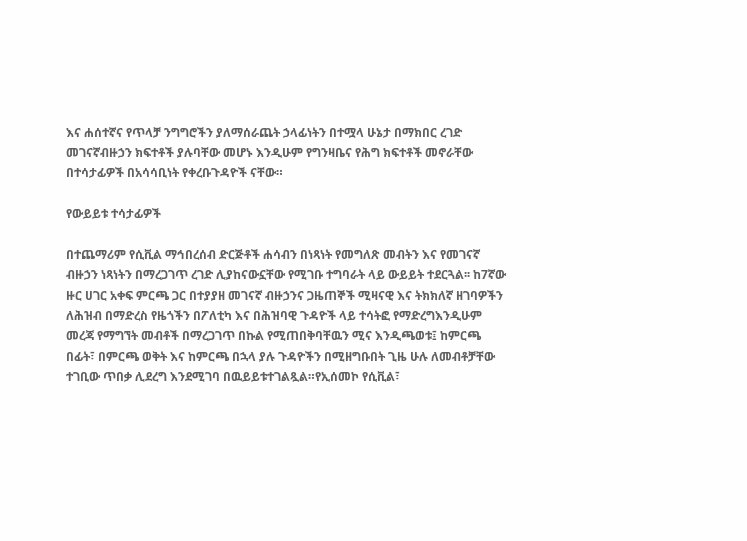እና ሐሰተኛና የጥላቻ ንግግሮችን ያለማሰራጨት ኃላፊነትን በተሟላ ሁኔታ በማክበር ረገድ መገናኛብዙኃን ክፍተቶች ያሉባቸው መሆኑ እንዲሁም የግንዛቤና የሕግ ክፍተቶች መኖራቸው በተሳታፊዎች በአሳሳቢነት የቀረቡጉዳዮች ናቸው።

የውይይቱ ተሳታፊዎች

በተጨማሪም የሲቪል ማኅበረሰብ ድርጅቶች ሐሳብን በነጻነት የመግለጽ መብትን እና የመገናኛ ብዙኃን ነጻነትን በማረጋገጥ ረገድ ሊያከናውኗቸው የሚገቡ ተግባራት ላይ ውይይት ተደርጓል፡፡ ከ7ኛው ዙር ሀገር አቀፍ ምርጫ ጋር በተያያዘ መገናኛ ብዙኃንና ጋዜጠኞች ሚዛናዊ እና ትክክለኛ ዘገባዎችን ለሕዝብ በማድረስ የዜጎችን በፖለቲካ እና በሕዝባዊ ጉዳዮች ላይ ተሳትፎ የማድረግእንዲሁም መረጃ የማግኘት መብቶች በማረጋገጥ በኩል የሚጠበቅባቸዉን ሚና እንዲጫወቱ፤ ከምርጫ በፊት፣ በምርጫ ወቅት እና ከምርጫ በኋላ ያሉ ጉዳዮችን በሚዘግቡበት ጊዜ ሁሉ ለመብቶቻቸው ተገቢው ጥበቃ ሊደረግ እንደሚገባ በዉይይቱተገልጿል።የኢሰመኮ የሲቪል፣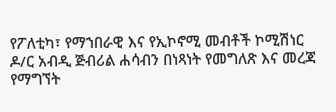የፖለቲካ፣ የማኀበራዊ እና የኢኮኖሚ መብቶች ኮሚሽነር ዶ/ር አብዲ ጅብሪል ሐሳብን በነጻነት የመግለጽ እና መረጃ የማግኘት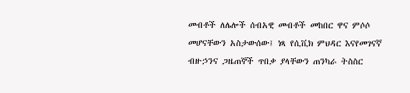መብቶች ለሌሎች ሰብአዊ መብቶች መከበር ዋና ምሶሶ መሆናቸውን አስታውሰው፤ ነጻ የሲቪክ ምህዳር እናየመገናኛ ብዙኃንና ጋዜጠኞች ጥበቃ ያላቸውን ጠንካራ ትስስር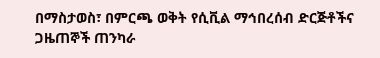በማስታወስ፣ በምርጫ ወቅት የሲቪል ማኅበረሰብ ድርጅቶችና ጋዜጠኞች ጠንካራ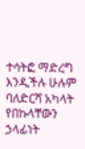ተሳትፎ ማድረግ እንዲችሉ ሁሉም ባለድርሻ አካላት የበኩላቸውን ኃላፊነት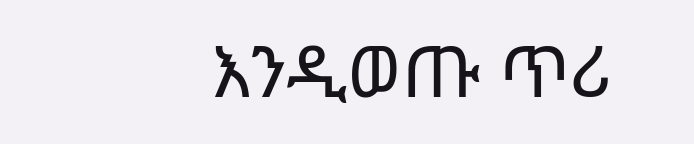እንዲወጡ ጥሪ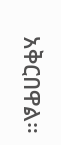አቅርበዋል።